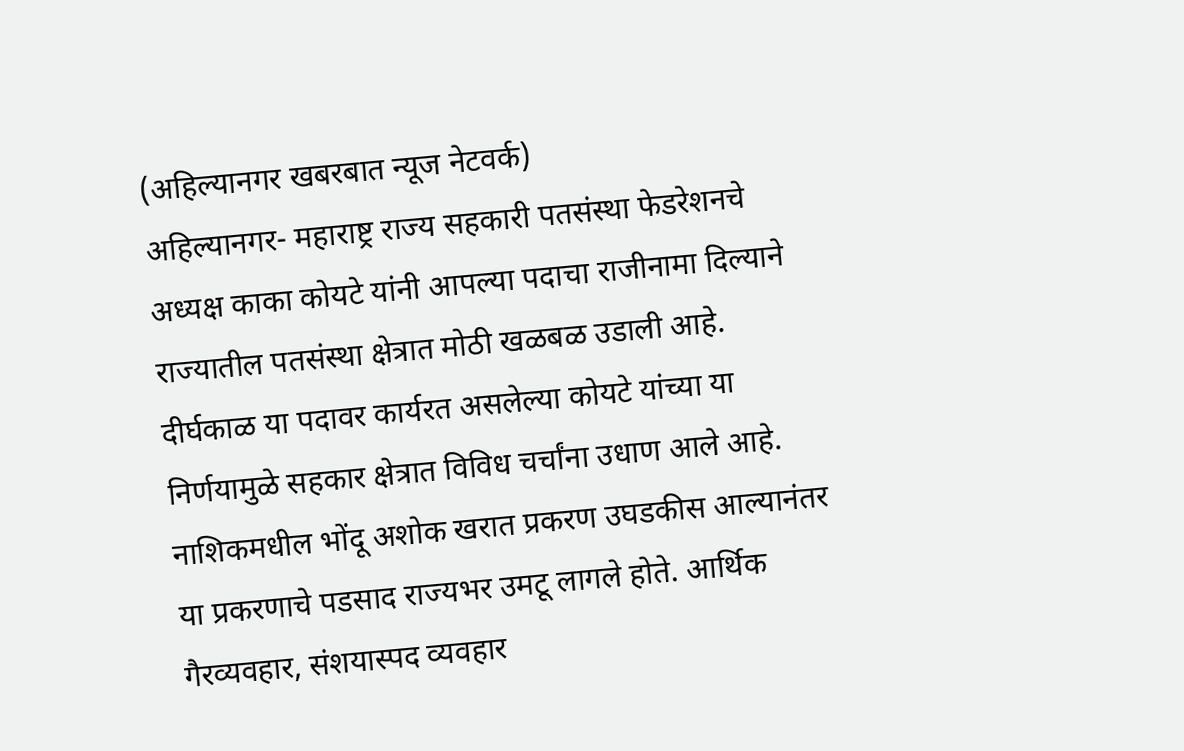(अहिल्यानगर खबरबात न्यूज नेटवर्क)
अहिल्यानगर- महाराष्ट्र राज्य सहकारी पतसंस्था फेडरेशनचे अध्यक्ष काका कोयटे यांनी आपल्या पदाचा राजीनामा दिल्याने राज्यातील पतसंस्था क्षेत्रात मोठी खळबळ उडाली आहे. दीर्घकाळ या पदावर कार्यरत असलेल्या कोयटे यांच्या या निर्णयामुळे सहकार क्षेत्रात विविध चर्चांना उधाण आले आहे.
नाशिकमधील भोंदू अशोक खरात प्रकरण उघडकीस आल्यानंतर या प्रकरणाचे पडसाद राज्यभर उमटू लागले होते. आर्थिक गैरव्यवहार, संशयास्पद व्यवहार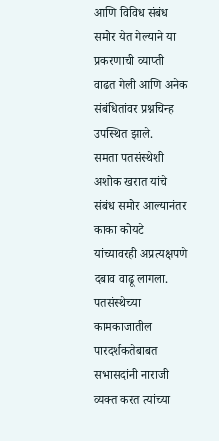आणि विविध संबंध समोर येत गेल्याने या प्रकरणाची व्याप्ती वाढत गेली आणि अनेक संबंधितांवर प्रश्नचिन्ह उपस्थित झाले.
समता पतसंस्थेशी अशोक खरात यांचे संबंध समोर आल्यानंतर काका कोयटे यांच्यावरही अप्रत्यक्षपणे दबाव वाढू लागला. पतसंस्थेच्या कामकाजातील पारदर्शकतेबाबत सभासदांनी नाराजी व्यक्त करत त्यांच्या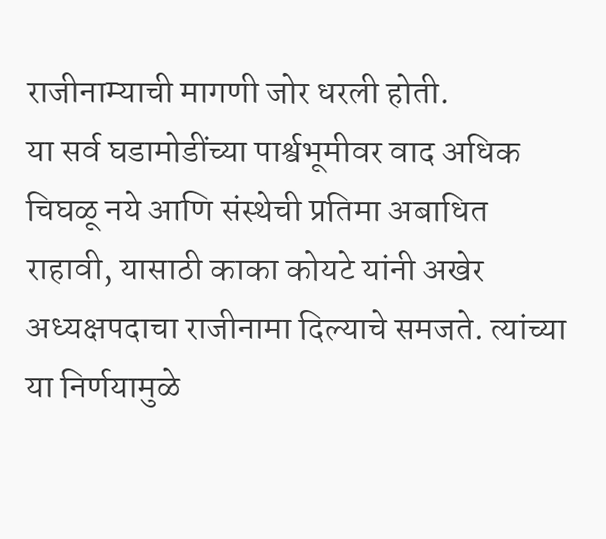राजीनाम्याची मागणी जोर धरली होती.
या सर्व घडामोडींच्या पार्श्वभूमीवर वाद अधिक चिघळू नये आणि संस्थेची प्रतिमा अबाधित राहावी, यासाठी काका कोयटे यांनी अखेर अध्यक्षपदाचा राजीनामा दिल्याचे समजते. त्यांच्या या निर्णयामुळे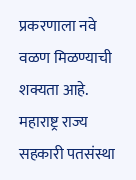प्रकरणाला नवे वळण मिळण्याची शक्यता आहे.
महाराष्ट्र राज्य सहकारी पतसंस्था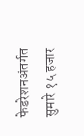फेडरेशनअंतर्गत सुमारे १५ हजार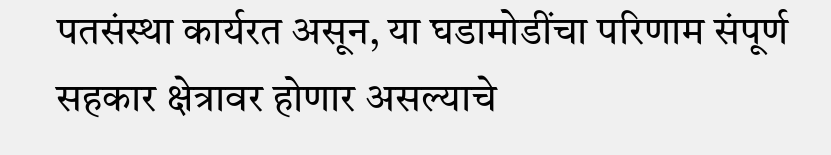पतसंस्था कार्यरत असून, या घडामोडींचा परिणाम संपूर्ण सहकार क्षेत्रावर होणार असल्याचे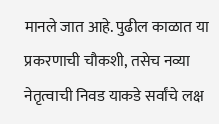मानले जात आहे. पुढील काळात या प्रकरणाची चौकशी, तसेच नव्या नेतृत्वाची निवड याकडे सर्वांचे लक्ष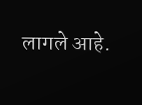लागले आहे.